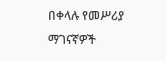በቀላሉ የመሥሪያ ማገናኛዎች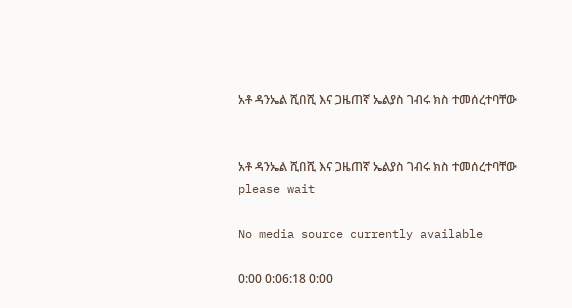አቶ ዳንኤል ሺበሺ እና ጋዜጠኛ ኤልያስ ገብሩ ክስ ተመሰረተባቸው


አቶ ዳንኤል ሺበሺ እና ጋዜጠኛ ኤልያስ ገብሩ ክስ ተመሰረተባቸው
please wait

No media source currently available

0:00 0:06:18 0:00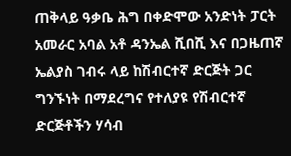ጠቅላይ ዓቃቤ ሕግ በቀድሞው አንድነት ፓርት አመራር አባል አቶ ዳንኤል ሺበሺ እና በጋዜጠኛ ኤልያስ ገብሩ ላይ ከሽብርተኛ ድርጅት ጋር ግንኙነት በማደረግና የተለያዩ የሽብርተኛ ድርጅቶችን ሃሳብ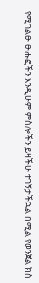የሚገልፁ ፁሑፎችን እንዲሁም ምስሎችን ይዛችሁ ተገኝታችኋል በሚል የወንጀል ክስ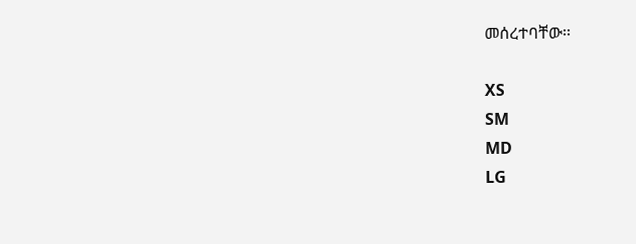መሰረተባቸው፡፡

XS
SM
MD
LG